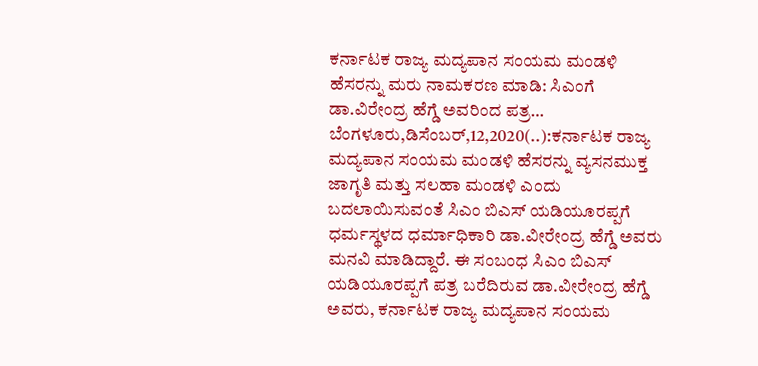ಕರ್ನಾಟಕ ರಾಜ್ಯ ಮದ್ಯಪಾನ ಸಂಯಮ ಮಂಡಳಿ ಹೆಸರನ್ನು ಮರು ನಾಮಕರಣ ಮಾಡಿ: ಸಿಎಂಗೆ ಡಾ.ವಿರೇಂದ್ರ ಹೆಗ್ಡೆ ಅವರಿಂದ ಪತ್ರ… ಬೆಂಗಳೂರು,ಡಿಸೆಂಬರ್,12,2020(..):ಕರ್ನಾಟಕ ರಾಜ್ಯ ಮದ್ಯಪಾನ ಸಂಯಮ ಮಂಡಳಿ ಹೆಸರನ್ನು ವ್ಯಸನಮುಕ್ತ ಜಾಗೃತಿ ಮತ್ತು ಸಲಹಾ ಮಂಡಳಿ ಎಂದು ಬದಲಾಯಿಸುವಂತೆ ಸಿಎಂ ಬಿಎಸ್ ಯಡಿಯೂರಪ್ಪಗೆ ಧರ್ಮಸ್ಥಳದ ಧರ್ಮಾಧಿಕಾರಿ ಡಾ.ವೀರೇಂದ್ರ ಹೆಗ್ಡೆ ಅವರು ಮನವಿ ಮಾಡಿದ್ದಾರೆ. ಈ ಸಂಬಂಧ ಸಿಎಂ ಬಿಎಸ್ ಯಡಿಯೂರಪ್ಪಗೆ ಪತ್ರ ಬರೆದಿರುವ ಡಾ.ವೀರೇಂದ್ರ ಹೆಗ್ಡೆ ಅವರು, ಕರ್ನಾಟಕ ರಾಜ್ಯ ಮದ್ಯಪಾನ ಸಂಯಮ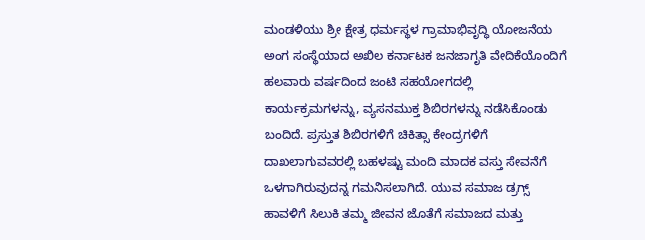ಮಂಡಳಿಯು ಶ್ರೀ ಕ್ಷೇತ್ರ ಧರ್ಮಸ್ಥಳ ಗ್ರಾಮಾಭಿವೃದ್ಧಿ ಯೋಜನೆಯ ಅಂಗ ಸಂಸ್ಥೆಯಾದ ಅಖಿಲ ಕರ್ನಾಟಕ ಜನಜಾಗೃತಿ ವೇದಿಕೆಯೊಂದಿಗೆ ಹಲವಾರು ವರ್ಷದಿಂದ ಜಂಟಿ ಸಹಯೋಗದಲ್ಲಿ ಕಾರ್ಯಕ್ರಮಗಳನ್ನು, ವ್ಯಸನಮುಕ್ತ ಶಿಬಿರಗಳನ್ನು ನಡೆಸಿಕೊಂಡು ಬಂದಿದೆ. ಪ್ರಸ್ತುತ ಶಿಬಿರಗಳಿಗೆ ಚಿಕಿತ್ಸಾ ಕೇಂದ್ರಗಳಿಗೆ ದಾಖಲಾಗುವವರಲ್ಲಿ ಬಹಳಷ್ಟು ಮಂದಿ ಮಾದಕ ವಸ್ತು ಸೇವನೆಗೆ ಒಳಗಾಗಿರುವುದನ್ನ ಗಮನಿಸಲಾಗಿದೆ. ಯುವ ಸಮಾಜ ಡ್ರಗ್ಸ್ ಹಾವಳಿಗೆ ಸಿಲುಕಿ ತಮ್ಮ ಜೀವನ ಜೊತೆಗೆ ಸಮಾಜದ ಮತ್ತು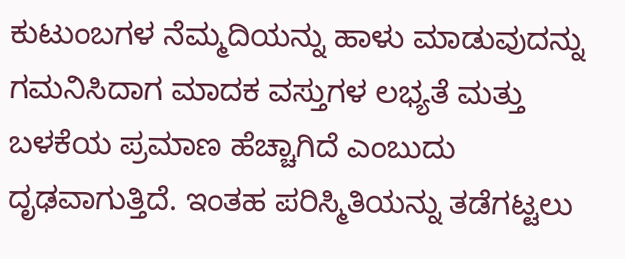ಕುಟುಂಬಗಳ ನೆಮ್ಮದಿಯನ್ನು ಹಾಳು ಮಾಡುವುದನ್ನು ಗಮನಿಸಿದಾಗ ಮಾದಕ ವಸ್ತುಗಳ ಲಭ್ಯತೆ ಮತ್ತು ಬಳಕೆಯ ಪ್ರಮಾಣ ಹೆಚ್ಚಾಗಿದೆ ಎಂಬುದು ದೃಢವಾಗುತ್ತಿದೆ. ಇಂತಹ ಪರಿಸ್ಮಿತಿಯನ್ನು ತಡೆಗಟ್ಟಲು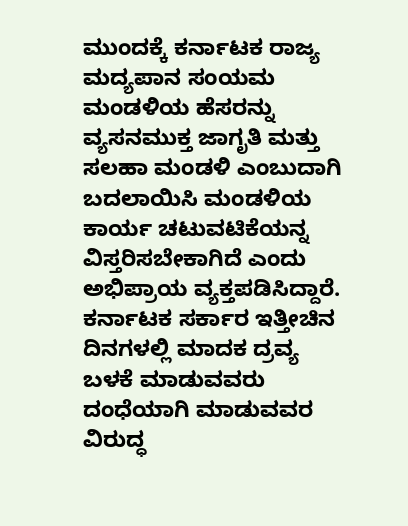ಮುಂದಕ್ಕೆ ಕರ್ನಾಟಕ ರಾಜ್ಯ ಮದ್ಯಪಾನ ಸಂಯಮ ಮಂಡಳಿಯ ಹೆಸರನ್ನು ವ್ಯಸನಮುಕ್ತ ಜಾಗೃತಿ ಮತ್ತು ಸಲಹಾ ಮಂಡಳಿ ಎಂಬುದಾಗಿ ಬದಲಾಯಿಸಿ ಮಂಡಳಿಯ ಕಾರ್ಯ ಚಟುವಟಿಕೆಯನ್ನ ವಿಸ್ತರಿಸಬೇಕಾಗಿದೆ ಎಂದು ಅಭಿಪ್ರಾಯ ವ್ಯಕ್ತಪಡಿಸಿದ್ದಾರೆ. ಕರ್ನಾಟಕ ಸರ್ಕಾರ ಇತ್ತೀಚಿನ ದಿನಗಳಲ್ಲಿ ಮಾದಕ ದ್ರವ್ಯ ಬಳಕೆ ಮಾಡುವವರು ದಂಧೆಯಾಗಿ ಮಾಡುವವರ ವಿರುದ್ಧ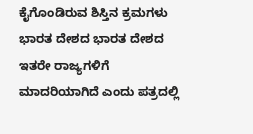ಕೈಗೊಂಡಿರುವ ಶಿಸ್ತಿನ ಕ್ರಮಗಳು ಭಾರತ ದೇಶದ ಭಾರತ ದೇಶದ ಇತರೇ ರಾಜ್ಯಗಳಿಗೆ ಮಾದರಿಯಾಗಿದೆ ಎಂದು ಪತ್ರದಲ್ಲಿ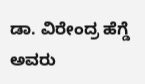ಡಾ. ವಿರೇಂದ್ರ ಹೆಗ್ಡೆ ಅವರು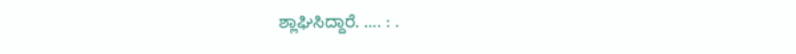ಶ್ಲಾಘಿಸಿದ್ದಾರೆ. …. : .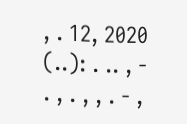, . 12, 2020 (..): . .. , - . , . , , . - ,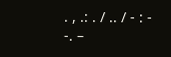. , .: . / .. / - : - -. –